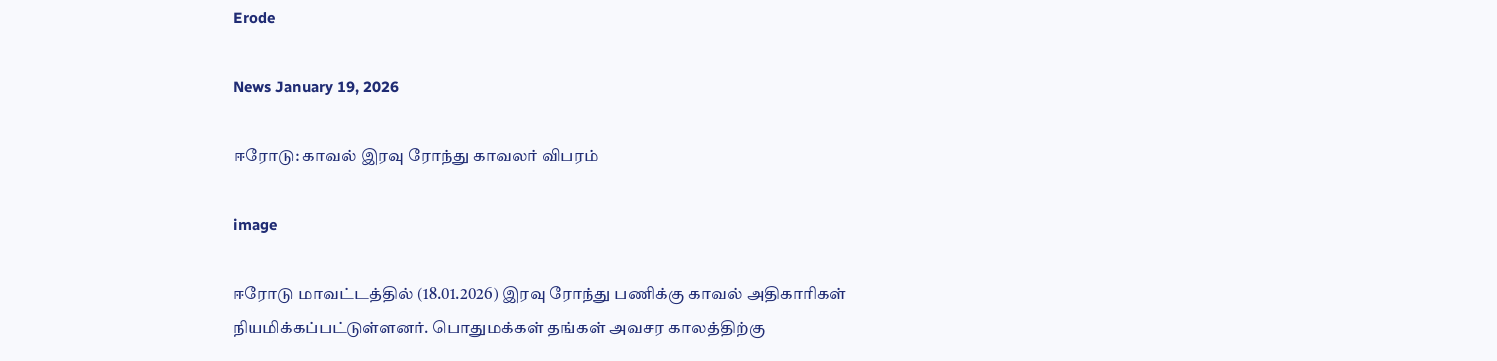Erode

News January 19, 2026

ஈரோடு: காவல் இரவு ரோந்து காவலர் விபரம்

image

ஈரோடு மாவட்டத்தில் (18.01.2026) இரவு ரோந்து பணிக்கு காவல் அதிகாரிகள் நியமிக்கப்பட்டுள்ளனர். பொதுமக்கள் தங்கள் அவசர காலத்திற்கு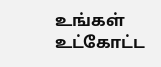உங்கள் உட்கோட்ட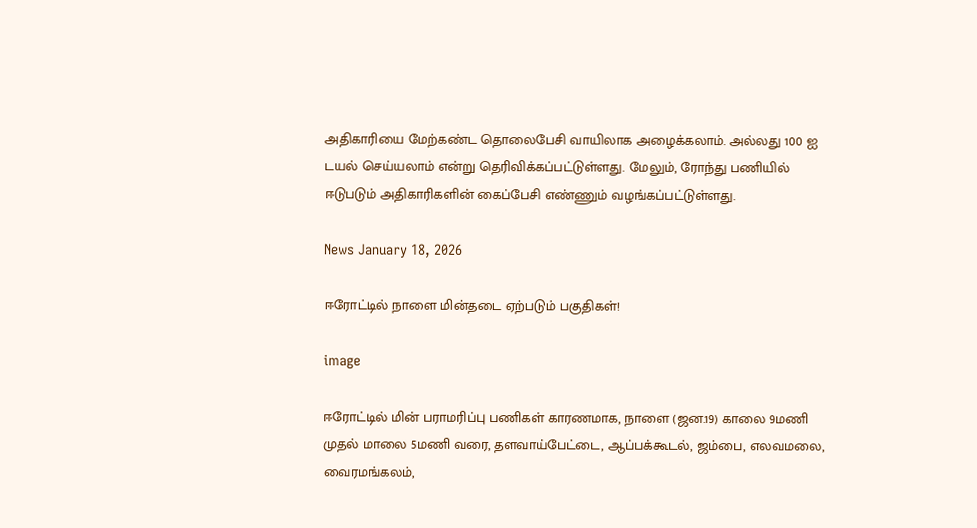அதிகாரியை மேற்கண்ட தொலைபேசி வாயிலாக அழைக்கலாம். அல்லது 100 ஐ டயல் செய்யலாம் என்று தெரிவிக்கப்பட்டுள்ளது. மேலும், ரோந்து பணியில் ஈடுபடும் அதிகாரிகளின் கைப்பேசி எண்ணும் வழங்கப்பட்டுள்ளது.

News January 18, 2026

ஈரோட்டில் நாளை மின்தடை ஏற்படும் பகுதிகள்!

image

ஈரோட்டில் மின் பராமரிப்பு பணிகள் காரணமாக, நாளை (ஜன.19) காலை 9மணி முதல் மாலை 5மணி வரை, தளவாய்பேட்டை, ஆப்பக்கூடல், ஜம்பை, எலவமலை, வைரமங்கலம்,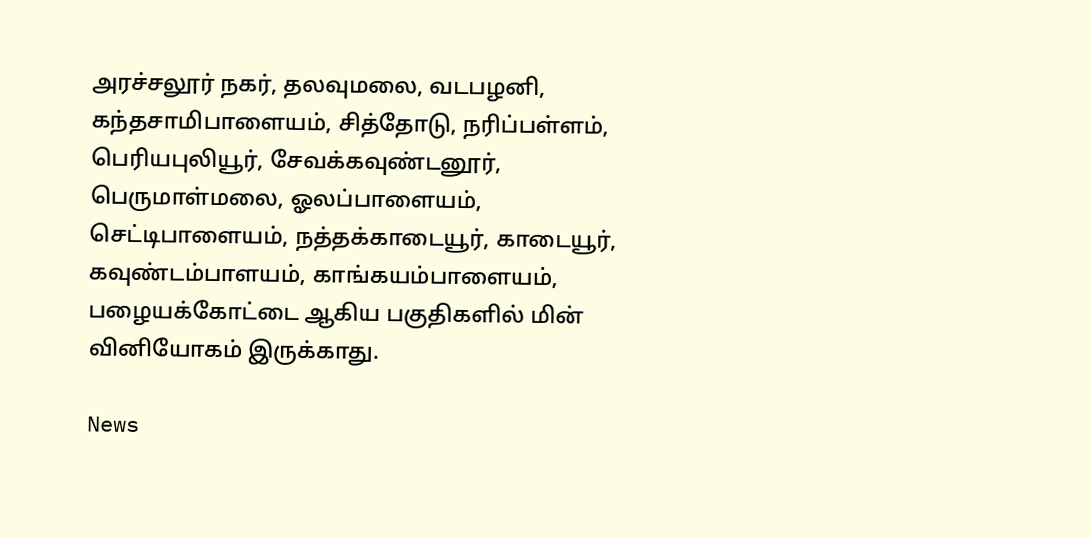அரச்சலூர் நகர், தலவுமலை, வடபழனி, கந்தசாமிபாளையம், சித்தோடு, நரிப்பள்ளம், பெரியபுலியூர், சேவக்கவுண்டனூர், பெருமாள்மலை, ஓலப்பாளையம், செட்டிபாளையம், நத்தக்காடையூர், காடையூர், கவுண்டம்பாளயம், காங்கயம்பாளையம், பழையக்கோட்டை ஆகிய பகுதிகளில் மின் வினியோகம் இருக்காது.

News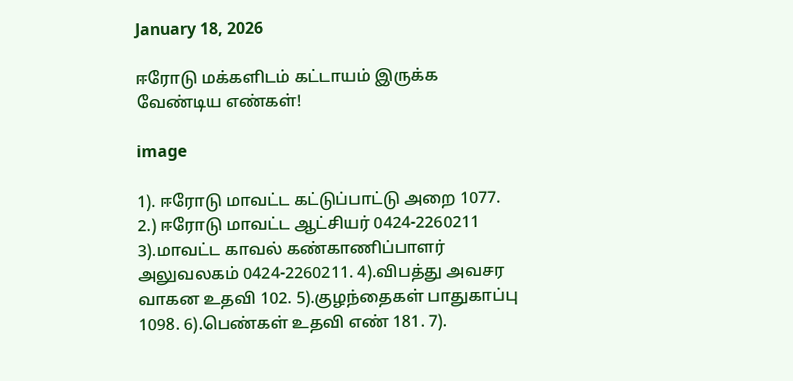January 18, 2026

ஈரோடு மக்களிடம் கட்டாயம் இருக்க வேண்டிய எண்கள்!

image

1). ஈரோடு மாவட்ட கட்டுப்பாட்டு அறை 1077. 2.) ஈரோடு மாவட்ட ஆட்சியர் 0424-2260211 3).மாவட்ட காவல் கண்காணிப்பாளர் அலுவலகம் 0424-2260211. 4).விபத்து அவசர வாகன உதவி 102. 5).குழந்தைகள் பாதுகாப்பு 1098. 6).பெண்கள் உதவி எண் 181. 7).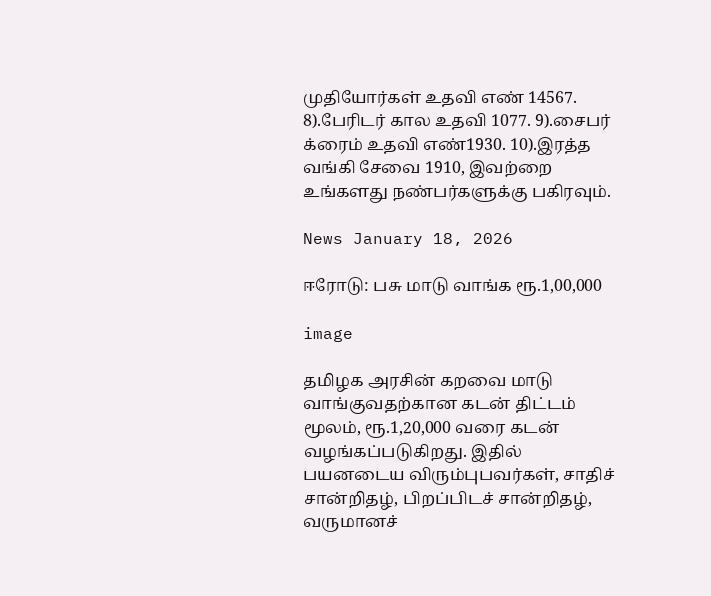முதியோர்கள் உதவி எண் 14567. 8).பேரிடர் கால உதவி 1077. 9).சைபர் க்ரைம் உதவி எண்1930. 10).இரத்த வங்கி சேவை 1910, இவற்றை உங்களது நண்பர்களுக்கு பகிரவும்.

News January 18, 2026

ஈரோடு: பசு மாடு வாங்க ரூ.1,00,000

image

தமிழக அரசின் கறவை மாடு வாங்குவதற்கான கடன் திட்டம் மூலம், ரூ.1,20,000 வரை கடன் வழங்கப்படுகிறது. இதில் பயனடைய விரும்புபவர்கள், சாதிச் சான்றிதழ், பிறப்பிடச் சான்றிதழ், வருமானச்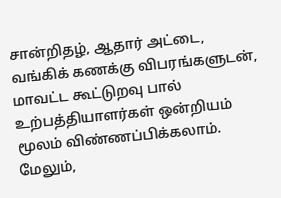சான்றிதழ், ஆதார் அட்டை, வங்கிக் கணக்கு விபரங்களுடன், மாவட்ட கூட்டுறவு பால் உற்பத்தியாளர்கள் ஒன்றியம் மூலம் விண்ணப்பிக்கலாம். மேலும்,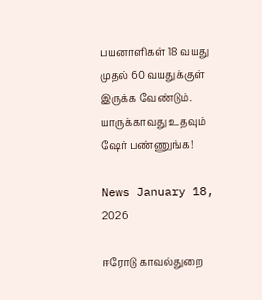பயனாளிகள் 18 வயது முதல் 60 வயதுக்குள் இருக்க வேண்டும். யாருக்காவது உதவும் ஷேர் பண்ணுங்க!

News January 18, 2026

ஈரோடு காவல்துறை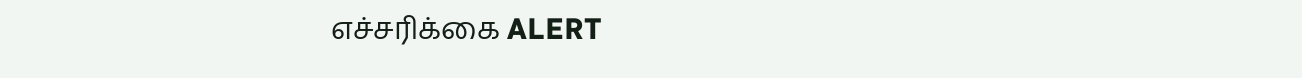எச்சரிக்கை ALERT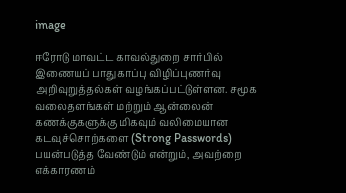image

ஈரோடு மாவட்ட காவல்துறை சார்பில் இணையப் பாதுகாப்பு விழிப்புணர்வு அறிவுறுத்தல்கள் வழங்கப்பட்டுள்ளன. சமூக வலைதளங்கள் மற்றும் ஆன்லைன் கணக்குகளுக்கு மிகவும் வலிமையான கடவுச்சொற்களை (Strong Passwords) பயன்படுத்த வேண்டும் என்றும், அவற்றை எக்காரணம்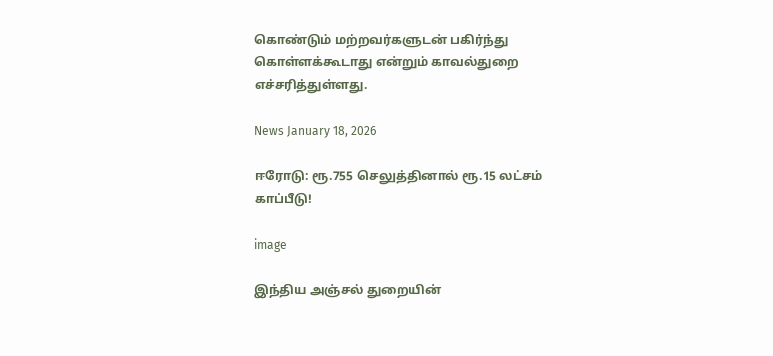கொண்டும் மற்றவர்களுடன் பகிர்ந்து கொள்ளக்கூடாது என்றும் காவல்துறை எச்சரித்துள்ளது.

News January 18, 2026

ஈரோடு: ரூ.755 செலுத்தினால் ரூ.15 லட்சம் காப்பீடு!

image

இந்திய அஞ்சல் துறையின்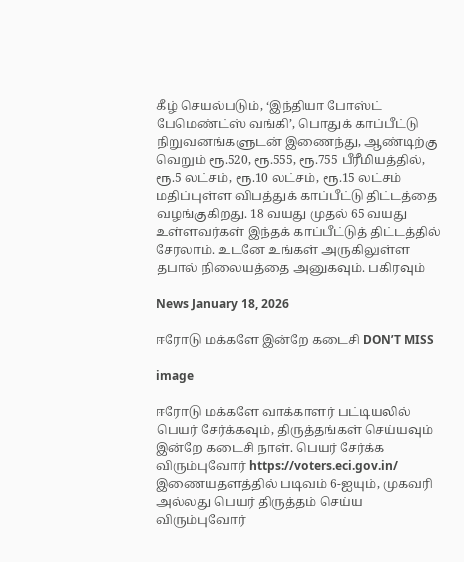கீழ் செயல்படும், ‘இந்தியா போஸ்ட் பேமெண்ட்ஸ் வங்கி’, பொதுக் காப்பீட்டு நிறுவனங்களுடன் இணைந்து, ஆண்டிற்கு வெறும் ரூ.520, ரூ.555, ரூ.755 பீரீமியத்தில், ரூ.5 லட்சம், ரூ.10 லட்சம், ரூ.15 லட்சம் மதிப்புள்ள விபத்துக் காப்பீட்டு திட்டத்தை வழங்குகிறது. 18 வயது முதல் 65 வயது உள்ளவர்கள் இந்தக் காப்பீட்டுத் திட்டத்தில் சேரலாம். உடனே உங்கள் அருகிலுள்ள தபால் நிலையத்தை அனுகவும். பகிரவும்

News January 18, 2026

ஈரோடு மக்களே இன்றே கடைசி DON’T MISS

image

ஈரோடு மக்களே வாக்காளர் பட்டியலில் பெயர் சேர்க்கவும், திருத்தங்கள் செய்யவும் இன்றே கடைசி நாள். பெயர் சேர்க்க விரும்புவோர் https://voters.eci.gov.in/ இணையதளத்தில் படிவம் 6-ஐயும், முகவரி அல்லது பெயர் திருத்தம் செய்ய விரும்புவோர்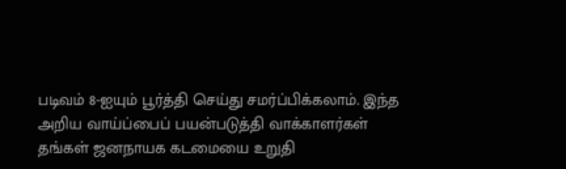படிவம் 8-ஐயும் பூர்த்தி செய்து சமர்ப்பிக்கலாம். இந்த அறிய வாய்ப்பைப் பயன்படுத்தி வாக்காளர்கள் தங்கள் ஜனநாயக கடமையை உறுதி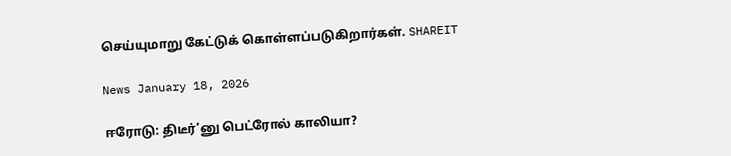செய்யுமாறு கேட்டுக் கொள்ளப்படுகிறார்கள். SHAREIT

News January 18, 2026

ஈரோடு: திடீர்’னு பெட்ரோல் காலியா?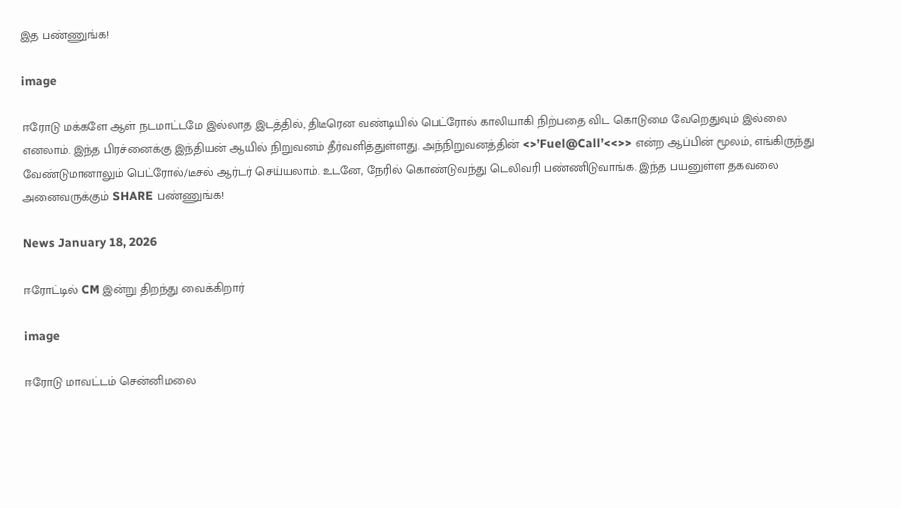இத பண்ணுங்க!

image

ஈரோடு மக்களே ஆள் நடமாட்டமே இல்லாத இடத்தில், திடீரென வண்டியில் பெட்ரோல் காலியாகி நிற்பதை விட கொடுமை வேறெதுவும் இல்லை எனலாம். இந்த பிரச்னைக்கு இந்தியன் ஆயில் நிறுவனம் தீர்வளித்துள்ளது. அந்நிறுவனத்தின் <>’Fuel@Call’<<>> என்ற ஆப்பின் மூலம், எங்கிருந்து வேண்டுமானாலும் பெட்ரோல்/டீசல் ஆர்டர் செய்யலாம். உடனே, நேரில் கொண்டுவந்து டெலிவரி பண்ணிடுவாங்க. இந்த பயனுள்ள தகவலை அனைவருக்கும் SHARE பண்ணுங்க!

News January 18, 2026

ஈரோட்டில் CM இன்று திறந்து வைக்கிறார்

image

ஈரோடு மாவட்டம் சென்னிமலை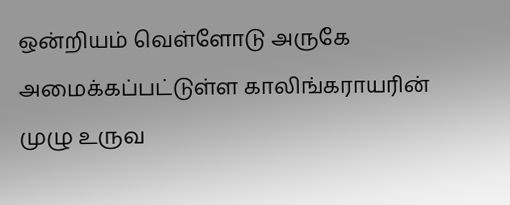ஒன்றியம் வெள்ளோடு அருகே அமைக்கப்பட்டுள்ள காலிங்கராயரின் முழு உருவ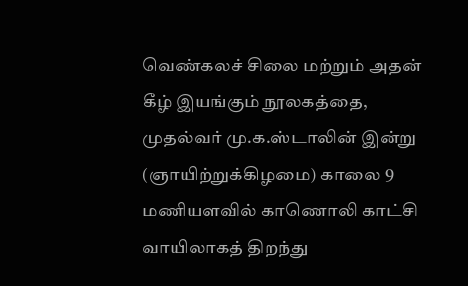வெண்கலச் சிலை மற்றும் அதன் கீழ் இயங்கும் நூலகத்தை, முதல்வர் மு.க.ஸ்டாலின் இன்று (ஞாயிற்றுக்கிழமை) காலை 9 மணியளவில் காணொலி காட்சி வாயிலாகத் திறந்து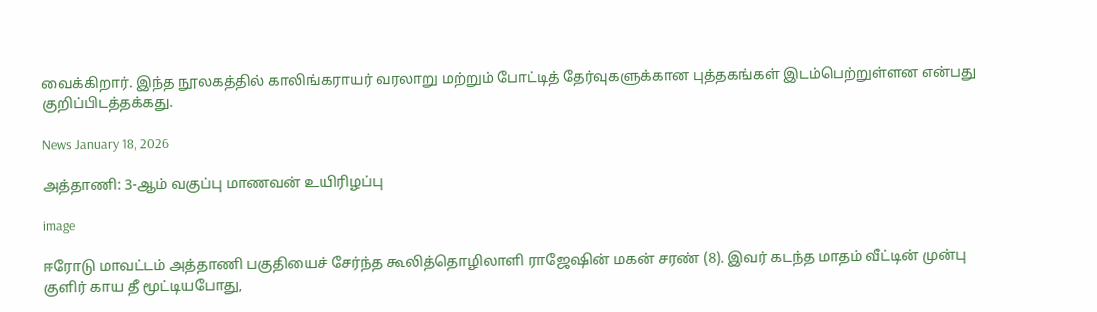வைக்கிறார். இந்த நூலகத்தில் காலிங்கராயர் வரலாறு மற்றும் போட்டித் தேர்வுகளுக்கான புத்தகங்கள் இடம்பெற்றுள்ளன என்பது குறிப்பிடத்தக்கது.

News January 18, 2026

அத்தாணி: 3-ஆம் வகுப்பு மாணவன் உயிரிழப்பு

image

ஈரோடு மாவட்டம் அத்தாணி பகுதியைச் சேர்ந்த கூலித்தொழிலாளி ராஜேஷின் மகன் சரண் (8). இவர் கடந்த மாதம் வீட்டின் முன்பு குளிர் காய தீ மூட்டியபோது,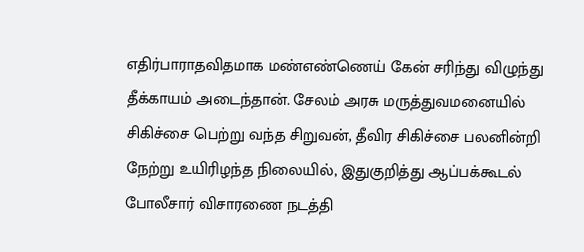எதிர்பாராதவிதமாக மண்எண்ணெய் கேன் சரிந்து விழுந்து தீக்காயம் அடைந்தான். சேலம் அரசு மருத்துவமனையில் சிகிச்சை பெற்று வந்த சிறுவன், தீவிர சிகிச்சை பலனின்றி நேற்று உயிரிழந்த நிலையில், இதுகுறித்து ஆப்பக்கூடல் போலீசார் விசாரணை நடத்தி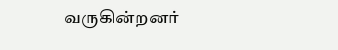வருகின்றனர்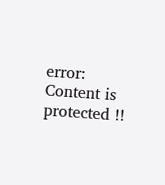error: Content is protected !!